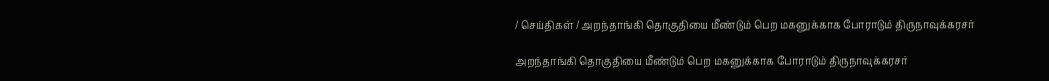/ செய்திகள் / அறந்தாங்கி தொகுதியை மீண்டும் பெற மகனுக்காக போராடும் திருநாவுக்கரசர்

அறந்தாங்கி தொகுதியை மீண்டும் பெற மகனுக்காக போராடும் திருநாவுக்கரசர்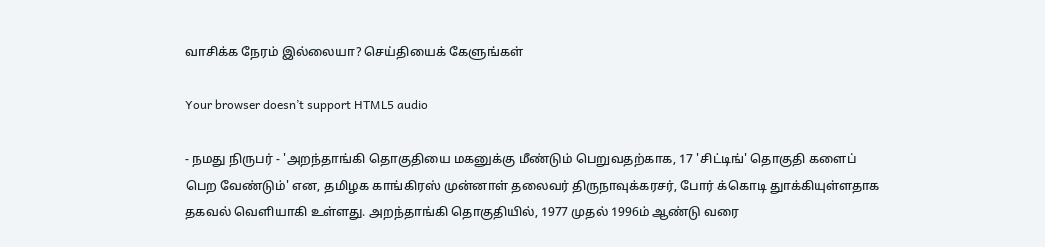வாசிக்க நேரம் இல்லையா? செய்தியைக் கேளுங்கள்

Your browser doesn’t support HTML5 audio

- நமது நிருபர் - 'அறந்தாங்கி தொகுதியை மகனுக்கு மீண்டும் பெறுவதற்காக, 17 'சிட்டிங்' தொகுதி களைப் பெற வேண்டும்' என, தமிழக காங்கிரஸ் முன்னாள் தலைவர் திருநாவுக்கரசர், போர் க்கொடி துாக்கியுள்ளதாக தகவல் வெளியாகி உள்ளது. அறந்தாங்கி தொகுதியில், 1977 முதல் 1996ம் ஆண்டு வரை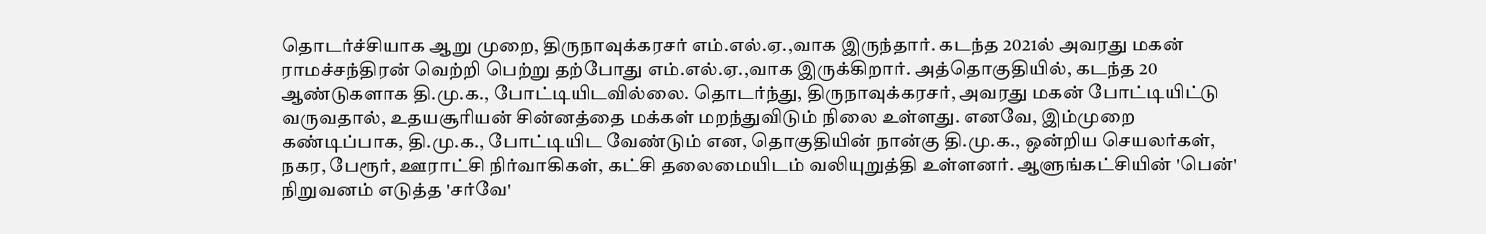தொடர்ச்சியாக ஆறு முறை, திருநாவுக்கரசர் எம்.எல்.ஏ.,வாக இருந்தார். கடந்த 2021ல் அவரது மகன் ராமச்சந்திரன் வெற்றி பெற்று தற்போது எம்.எல்.ஏ.,வாக இருக்கிறார். அத்தொகுதியில், கடந்த 20 ஆண்டுகளாக தி.மு.க., போட்டியிடவில்லை. தொடர்ந்து, திருநாவுக்கரசர், அவரது மகன் போட்டியிட்டு வருவதால், உதயசூரியன் சின்னத்தை மக்கள் மறந்துவிடும் நிலை உள்ளது. எனவே, இம்முறை கண்டிப்பாக, தி.மு.க., போட்டியிட வேண்டும் என, தொகுதியின் நான்கு தி.மு.க., ஒன்றிய செயலர்கள், நகர, பேரூர், ஊராட்சி நிர்வாகிகள், கட்சி தலைமையிடம் வலியுறுத்தி உள்ளனர். ஆளுங்கட்சியின் 'பென்' நிறுவனம் எடுத்த 'சர்வே'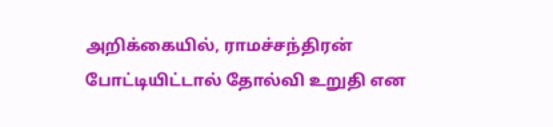அறிக்கையில், ராமச்சந்திரன் போட்டியிட்டால் தோல்வி உறுதி என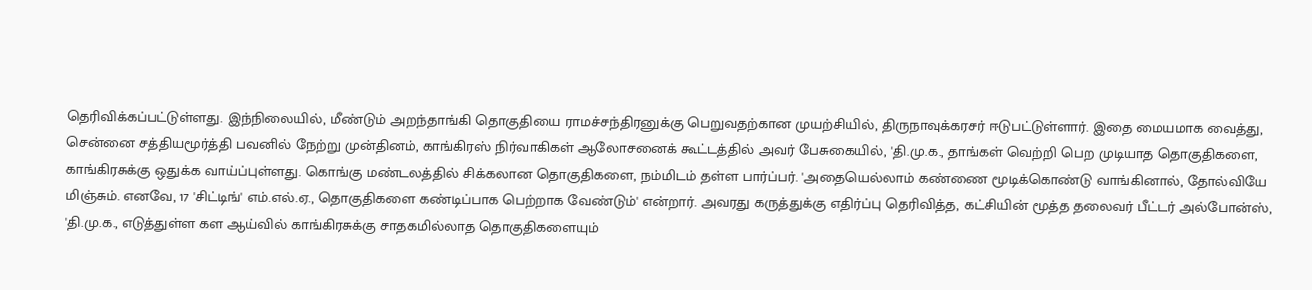தெரிவிக்கப்பட்டுள்ளது. இந்நிலையில், மீண்டும் அறந்தாங்கி தொகுதியை ராமச்சந்திரனுக்கு பெறுவதற்கான முயற்சியில், திருநாவுக்கரசர் ஈடுபட்டுள்ளார். இதை மையமாக வைத்து, சென்னை சத்தியமூர்த்தி பவனில் நேற்று முன்தினம், காங்கிரஸ் நிர்வாகிகள் ஆலோசனைக் கூட்டத்தில் அவர் பேசுகையில், 'தி.மு.க., தாங்கள் வெற்றி பெற முடியாத தொகுதிகளை, காங்கிரசுக்கு ஒதுக்க வாய்ப்புள்ளது. கொங்கு மண்டலத்தில் சிக்கலான தொகுதிகளை, நம்மிடம் தள்ள பார்ப்பர். 'அதையெல்லாம் கண்ணை மூடிக்கொண்டு வாங்கினால், தோல்வியே மிஞ்சும். எனவே, 17 'சிட்டிங்' எம்.எல்.ஏ., தொகுதிகளை கண்டிப்பாக பெற்றாக வேண்டும்' என்றார். அவரது கருத்துக்கு எதிர்ப்பு தெரிவித்த, கட்சியின் மூத்த தலைவர் பீட்டர் அல்போன்ஸ், 'தி.மு.க., எடுத்துள்ள கள ஆய்வில் காங்கிரசுக்கு சாதகமில்லாத தொகுதிகளையும்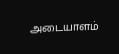அடையாளம்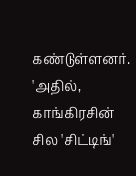கண்டுள்ளனர். 'அதில், காங்கிரசின் சில 'சிட்டிங்'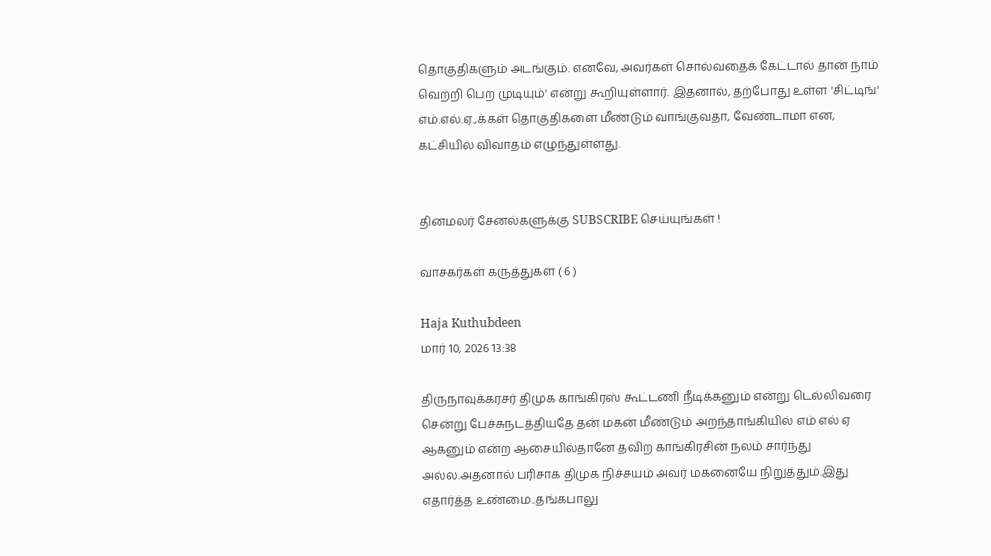தொகுதிகளும் அடங்கும். எனவே, அவர்கள் சொல்வதைக் கேட்டால் தான் நாம் வெற்றி பெற முடியும்' என்று கூறியுள்ளார். இதனால், தற்போது உள்ள 'சிட்டிங்' எம்.எல்.ஏ.,க்கள் தொகுதிகளை மீண்டும் வாங்குவதா, வேண்டாமா என, கட்சியில் விவாதம் எழுந்துள்ளது.


தினமலர் சேனல்களுக்கு SUBSCRIBE செய்யுங்கள் !

வாசகர்கள் கருத்துகள் ( 6 )

Haja Kuthubdeen
மார் 10, 2026 13:38

திருநாவுக்கரசர் திமுக காங்கிரஸ் கூட்டணி நீடிக்கனும் என்று டெல்லிவரை சென்று பேச்சுநடத்தியதே தன் மகன் மீண்டும் அறந்தாங்கியில் எம் எல் ஏ ஆகனும் என்ற ஆசையில்தானே தவிற காங்கிரசின் நலம் சார்ந்து அல்ல.அதனால் பரிசாக திமுக நிச்சயம் அவர் மகனையே நிறுத்தும்.இது எதார்த்த உண்மை..தங்கபாலு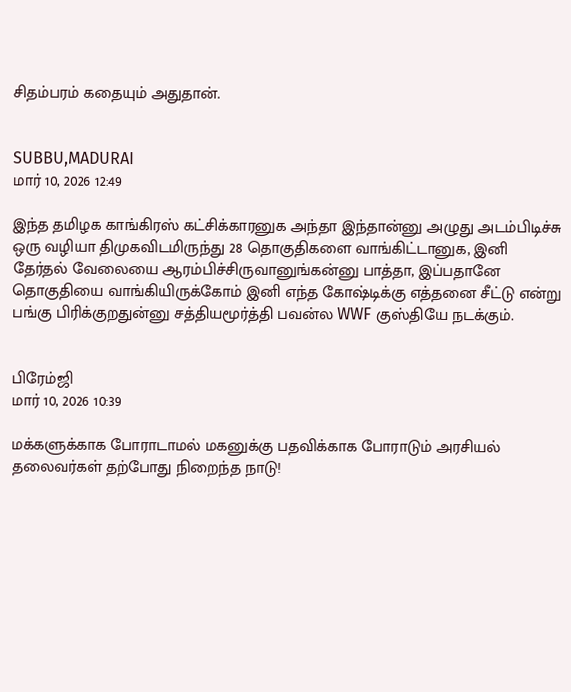சிதம்பரம் கதையும் அதுதான்.


SUBBU,MADURAI
மார் 10, 2026 12:49

இந்த தமிழக காங்கிரஸ் கட்சிக்காரனுக அந்தா இந்தான்னு அழுது அடம்பிடிச்சு ஒரு வழியா திமுகவிடமிருந்து 28 தொகுதிகளை வாங்கிட்டானுக, இனி தேர்தல் வேலையை ஆரம்பிச்சிருவானுங்கன்னு பாத்தா, இப்பதானே தொகுதியை வாங்கியிருக்கோம் இனி எந்த கோஷ்டிக்கு எத்தனை சீட்டு என்று பங்கு பிரிக்குறதுன்னு சத்தியமூர்த்தி பவன்ல WWF குஸ்தியே நடக்கும்.


பிரேம்ஜி
மார் 10, 2026 10:39

மக்களுக்காக போராடாமல் மகனுக்கு பதவிக்காக போராடும் அரசியல் தலைவர்கள் தற்போது நிறைந்த நாடு!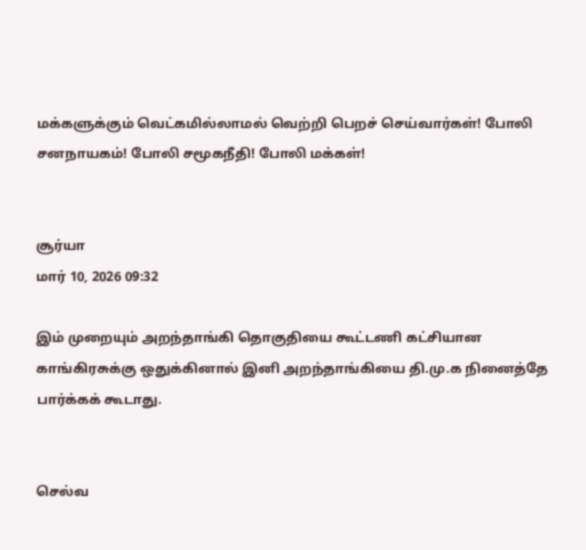மக்களுக்கும் வெட்கமில்லாமல் வெற்றி பெறச் செய்வார்கள்! போலி சனநாயகம்! போலி சமூகநீதி! போலி மக்கள்!


சூர்யா
மார் 10, 2026 09:32

இம் முறையும் அறந்தாங்கி தொகுதியை கூட்டணி கட்சியான காங்கிரசுக்கு ஒதுக்கினால் இனி அறந்தாங்கியை தி.மு.க நினைத்தே பார்க்கக் கூடாது.


செல்வ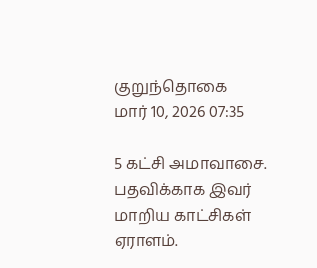குறுந்தொகை
மார் 10, 2026 07:35

5 கட்சி அமாவாசை. பதவிக்காக இவர் மாறிய காட்சிகள் ஏராளம்.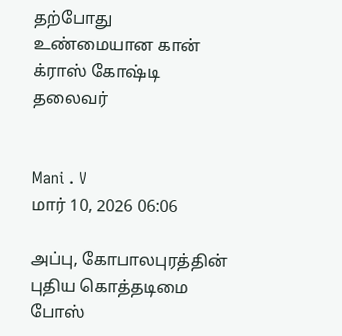தற்போது உண்மையான கான் க்ராஸ் கோஷ்டி தலைவ‌ர்


Mani . V
மார் 10, 2026 06:06

அப்பு, கோபாலபுரத்தின் புதிய கொத்தடிமை போஸ்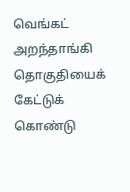வெங்கட் அறந்தாங்கி தொகுதியைக் கேட்டுக் கொண்டு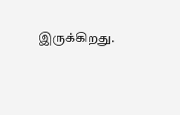இருக்கிறது.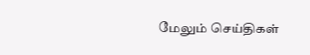மேலும் செய்திகள்